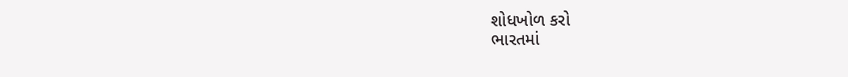શોધખોળ કરો
ભારતમાં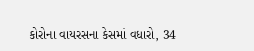કોરોના વાયરસના કેસમાં વધારો, 34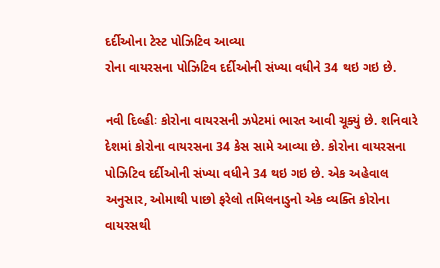દર્દીઓના ટેસ્ટ પોઝિટિવ આવ્યા
રોના વાયરસના પોઝિટિવ દર્દીઓની સંખ્યા વધીને 34 થઇ ગઇ છે.

નવી દિલ્હીઃ કોરોના વાયરસની ઝપેટમાં ભારત આવી ચૂક્યું છે. શનિવારે દેશમાં કોરોના વાયરસના 34 કેસ સામે આવ્યા છે. કોરોના વાયરસના પોઝિટિવ દર્દીઓની સંખ્યા વધીને 34 થઇ ગઇ છે. એક અહેવાલ અનુસાર, ઓમાથી પાછો ફરેલો તમિલનાડુનો એક વ્યક્તિ કોરોના વાયરસથી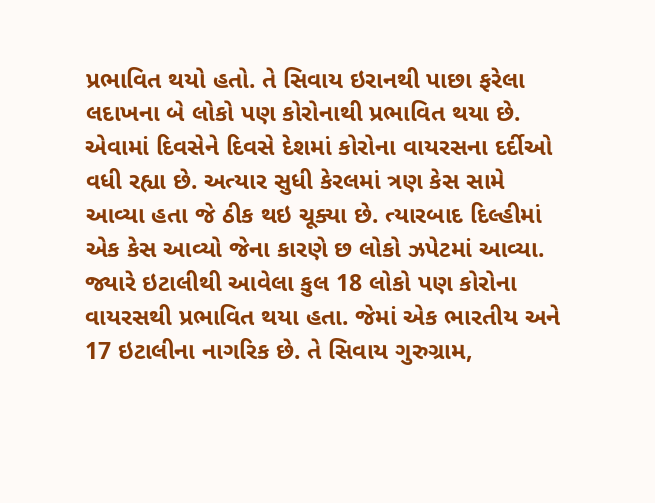પ્રભાવિત થયો હતો. તે સિવાય ઇરાનથી પાછા ફરેલા લદાખના બે લોકો પણ કોરોનાથી પ્રભાવિત થયા છે. એવામાં દિવસેને દિવસે દેશમાં કોરોના વાયરસના દર્દીઓ વધી રહ્યા છે. અત્યાર સુધી કેરલમાં ત્રણ કેસ સામે આવ્યા હતા જે ઠીક થઇ ચૂક્યા છે. ત્યારબાદ દિલ્હીમાં એક કેસ આવ્યો જેના કારણે છ લોકો ઝપેટમાં આવ્યા. જ્યારે ઇટાલીથી આવેલા કુલ 18 લોકો પણ કોરોના વાયરસથી પ્રભાવિત થયા હતા. જેમાં એક ભારતીય અને 17 ઇટાલીના નાગરિક છે. તે સિવાય ગુરુગ્રામ,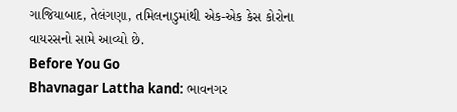ગાજિયાબાદ, તેલંગણા, તમિલનાડુમાંથી એક-એક કેસ કોરોના વાયરસનો સામે આવ્યો છે.
Before You Go
Bhavnagar Lattha kand: ભાવનગર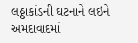લઠ્ઠાકાંડની ઘટનાને લઇને અમદાવાદમાં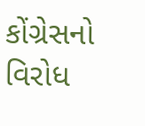કોંગ્રેસનો વિરોધ